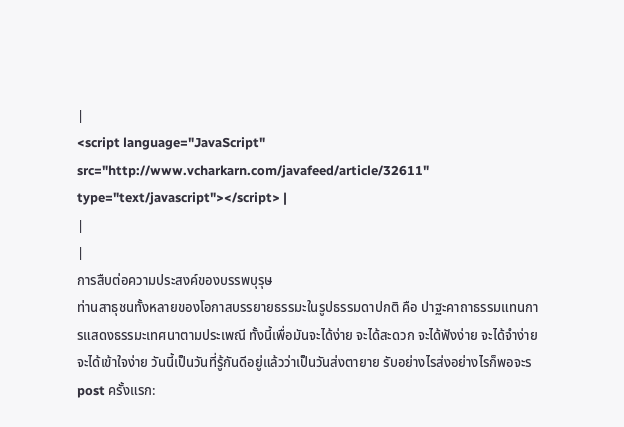|
<script language="JavaScript" src="http://www.vcharkarn.com/javafeed/article/32611" type="text/javascript"></script> |
|
|
การสืบต่อความประสงค์ของบรรพบุรุษ
ท่านสาธุชนทั้งหลายของโอกาสบรรยายธรรมะในรูปธรรมดาปกติ คือ ปาฐะคาถาธรรมแทนการแสดงธรรมะเทศนาตามประเพณี ทั้งนี้เพื่อมันจะได้ง่าย จะได้สะดวก จะได้ฟังง่าย จะได้จำง่าย จะได้เข้าใจง่าย วันนี้เป็นวันที่รู้กันดีอยู่แล้วว่าเป็นวันส่งตายาย รับอย่างไรส่งอย่างไรก็พอจะร
post ครั้งแรก: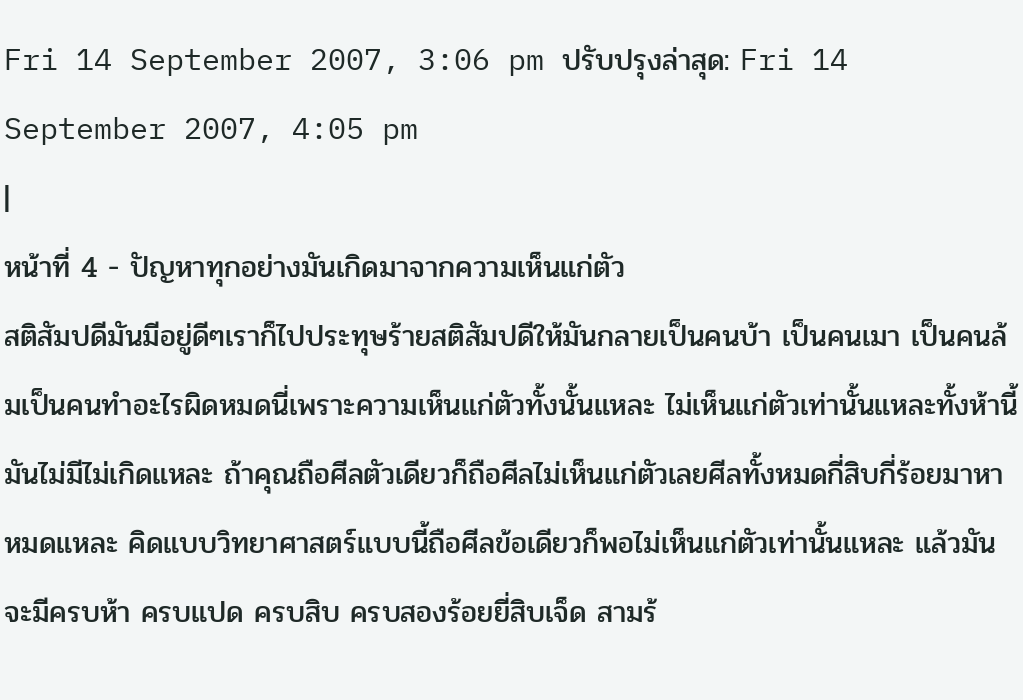Fri 14 September 2007, 3:06 pm ปรับปรุงล่าสุด: Fri 14 September 2007, 4:05 pm
|
หน้าที่ 4 - ปัญหาทุกอย่างมันเกิดมาจากความเห็นแก่ตัว
สติสัมปดีมันมีอยู่ดีๆเราก็ไปประทุษร้ายสติสัมปดีให้มันกลายเป็นคนบ้า เป็นคนเมา เป็นคนล้มเป็นคนทำอะไรผิดหมดนี่เพราะความเห็นแก่ตัวทั้งนั้นแหละ ไม่เห็นแก่ตัวเท่านั้นแหละทั้งห้านี้มันไม่มีไม่เกิดแหละ ถ้าคุณถือศีลตัวเดียวก็ถือศีลไม่เห็นแก่ตัวเลยศีลทั้งหมดกี่สิบกี่ร้อยมาหาหมดแหละ คิดแบบวิทยาศาสตร์แบบนี้ถือศีลข้อเดียวก็พอไม่เห็นแก่ตัวเท่านั้นแหละ แล้วมันจะมีครบห้า ครบแปด ครบสิบ ครบสองร้อยยี่สิบเจ็ด สามร้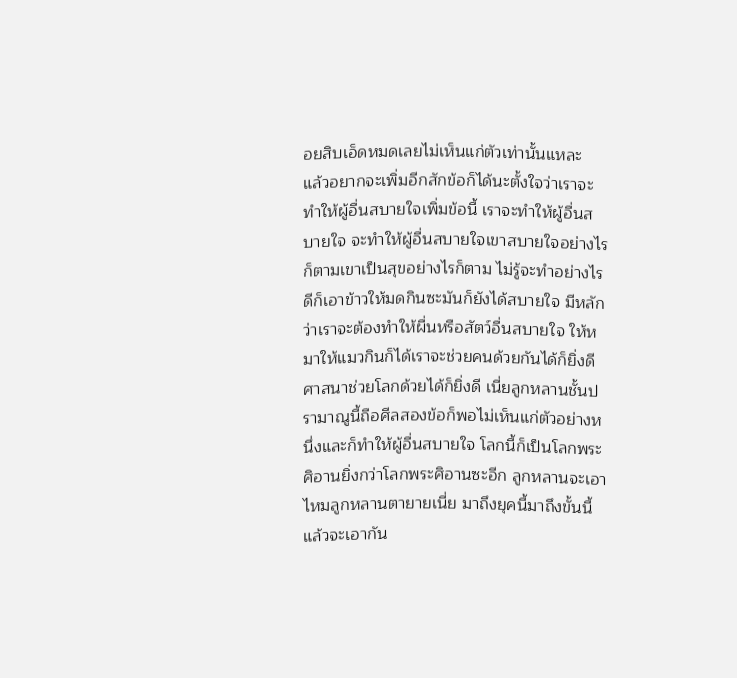อยสิบเอ็ดหมดเลยไม่เห็นแก่ตัวเท่านั้นแหละ
แล้วอยากจะเพิ่มอีกสักข้อก็ได้นะตั้งใจว่าเราจะทำให้ผู้อื่นสบายใจเพิ่มข้อนี้ เราจะทำให้ผู้อื่นสบายใจ จะทำให้ผู้อื่นสบายใจเขาสบายใจอย่างไรก็ตามเขาเป็นสุขอย่างไรก็ตาม ไม่รู้จะทำอย่างไรดีก็เอาข้าวให้มดกินซะมันก็ยังได้สบายใจ มีหลักว่าเราจะต้องทำให้ผื่นหรือสัตว์อื่นสบายใจ ให้หมาให้แมวกินก็ได้เราจะช่วยคนด้วยกันได้ก็ยิ่งดี ศาสนาช่วยโลกด้วยได้ก็ยิ่งดี เนี่ยลูกหลานชั้นปรามาณูนี้ถือศีลสองข้อก็พอไม่เห็นแก่ตัวอย่างหนึ่งและก็ทำให้ผู้อื่นสบายใจ โลกนี้ก็เป็นโลกพระศิอานยิ่งกว่าโลกพระศิอานซะอีก ลูกหลานจะเอาไหมลูกหลานตายายเนี่ย มาถึงยุคนี้มาถึงขั้นนี้แล้วจะเอากัน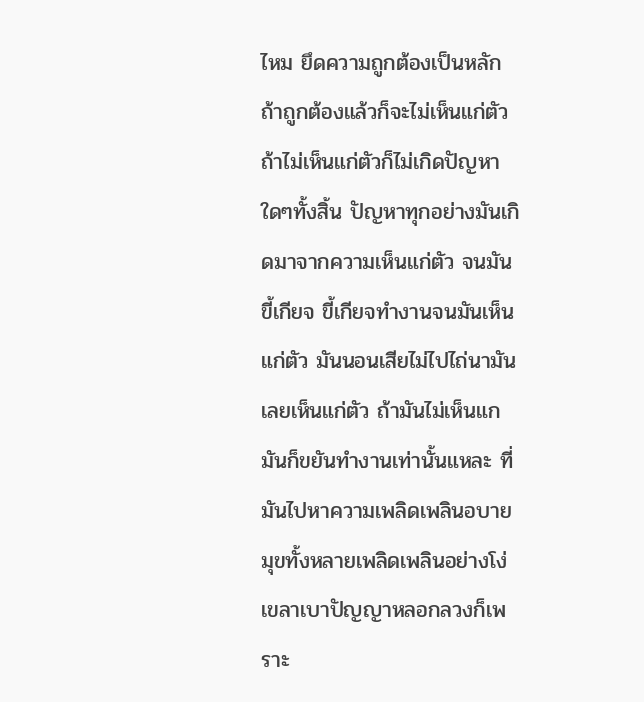ไหม ยึดความถูกต้องเป็นหลักถ้าถูกต้องแล้วก็จะไม่เห็นแก่ตัว
ถ้าไม่เห็นแก่ตัวก็ไม่เกิดปัญหาใดๆทั้งสิ้น ปัญหาทุกอย่างมันเกิดมาจากความเห็นแก่ตัว จนมันขี้เกียจ ขี้เกียจทำงานจนมันเห็นแก่ตัว มันนอนเสียไม่ไปไถ่นามันเลยเห็นแก่ตัว ถ้ามันไม่เห็นแกมันก็ขยันทำงานเท่านั้นแหละ ที่มันไปหาความเพลิดเพลินอบายมุขทั้งหลายเพลิดเพลินอย่างโง่เขลาเบาปัญญาหลอกลวงก็เพราะ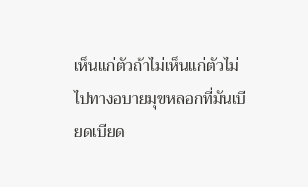เห็นแก่ตัวถ้าไม่เห็นแก่ตัวไม่ไปทางอบายมุขหลอกที่มันเบียดเบียด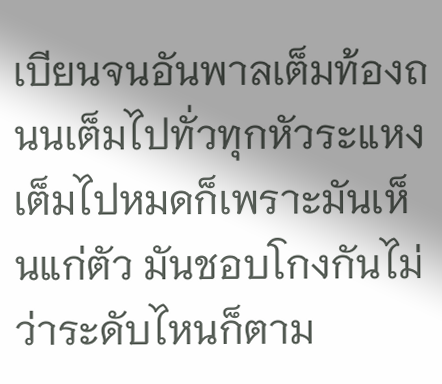เบียนจนอันพาลเต็มท้องถนนเต็มไปทั่วทุกหัวระแหงเต็มไปหมดก็เพราะมันเห็นแก่ตัว มันชอบโกงกันไม่ว่าระดับไหนก็ตาม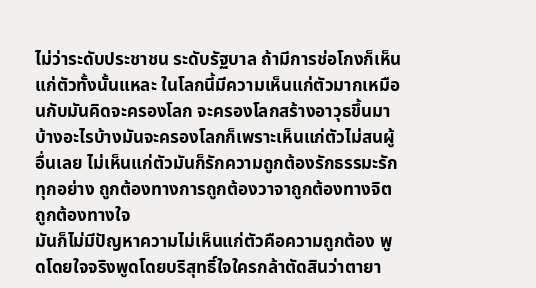ไม่ว่าระดับประชาชน ระดับรัฐบาล ถ้ามีการช่อโกงก็เห็นแก่ตัวทั้งนั้นแหละ ในโลกนี้มีความเห็นแก่ตัวมากเหมือนกับมันคิดจะครองโลก จะครองโลกสร้างอาวุธขึ้นมาบ้างอะไรบ้างมันจะครองโลกก็เพราะเห็นแก่ตัวไม่สนผู้อื่นเลย ไม่เห็นแก่ตัวมันก็รักความถูกต้องรักธรรมะรักทุกอย่าง ถูกต้องทางการถูกต้องวาจาถูกต้องทางจิตถูกต้องทางใจ
มันก็ไม่มีปัญหาความไม่เห็นแก่ตัวคือความถูกต้อง พูดโดยใจจริงพูดโดยบริสุทธิ์ใจใครกล้าตัดสินว่าตายา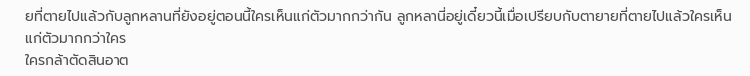ยที่ตายไปแล้วกับลูกหลานที่ยังอยู่ตอนนี้ใครเห็นแก่ตัวมากกว่ากัน ลูกหลานี่อยู่เดี๋ยวนี้เมื่อเปรียบกับตายายที่ตายไปแล้วใครเห็นแก่ตัวมากกว่าใคร
ใครกล้าตัดสินอาต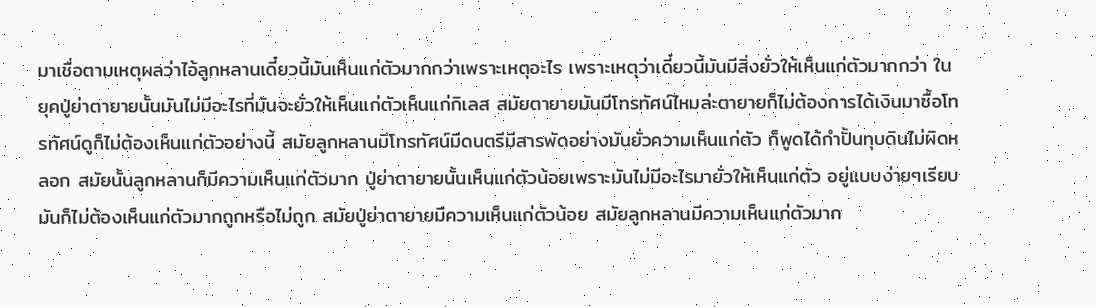มาเชื่อตามเหตุผลว่าไอ้ลูกหลานเดี๋ยวนี้มันเห็นแก่ตัวมากกว่าเพราะเหตุอะไร เพราะเหตุว่าเดี๋ยวนี้มันมีสิ่งยั่วให้เห็นแก่ตัวมากกว่า ในยุคปู่ย่าตายายนั้นมันไม่มีอะไรที่มันจะยั่วให้เห็นแก่ตัวเห็นแก่กิเลส สมัยตายายมันมีโทรทัศน์ไหมล่ะตายายก็ไม่ต้องการได้เงินมาซื้อโทรทัศน์ดูก็ไม่ต้องเห็นแก่ตัวอย่างนี้ สมัยลูกหลานมีโทรทัศน์มีดนตรีมีสารพัดอย่างมันยั่วความเห็นแก่ตัว ก็พูดได้กำปั้นทุบดินไม่ผิดหลอก สมัยนั้นลูกหลานก็มีความเห็นแก่ตัวมาก ปู่ย่าตายายนั้นเห็นแก่ตัวน้อยเพราะมันไม่มีอะไรมายั่วให้เห็นแก่ตัว อยู่แบบง่ายๆเรียบมันก็ไม่ต้องเห็นแก่ตัวมากถูกหรือไม่ถูก สมัยปู่ย่าตายายมีความเห็นแก่ตัวน้อย สมัยลูกหลานมีความเห็นแก่ตัวมาก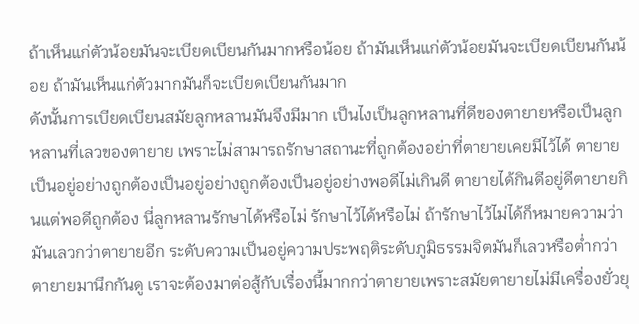ถ้าเห็นแก่ตัวน้อยมันจะเบียดเบียนกันมากหรือน้อย ถ้ามันเห็นแก่ตัวน้อยมันจะเบียดเบียนกันน้อย ถ้ามันเห็นแก่ตัวมากมันก็จะเบียดเบียนกันมาก
ดังนั้นการเบียดเบียนสมัยลูกหลานมันจึงมีมาก เป็นไงเป็นลูกหลานที่ดีของตายายหรือเป็นลูกหลานที่เลวของตายาย เพราะไม่สามารถรักษาสถานะที่ถูกต้องอย่าที่ตายายเคยมีไว้ได้ ตายายเป็นอยู่อย่างถูกต้องเป็นอยู่อย่างถูกต้องเป็นอยู่อย่างพอดีไม่เกินดี ตายายได้กินดีอยู่ดีตายายกินแต่พอดีถูกต้อง นี่ลูกหลานรักษาได้หรือไม่ รักษาไว้ได้หรือไม่ ถ้ารักษาไว้ไม่ได้ก็หมายความว่ามันเลวกว่าตายายอีก ระดับความเป็นอยู่ความประพฤติระดับภูมิธรรมจิตมันก็เลวหรือต่ำกว่าตายายมานึกกันดู เราจะต้องมาต่อสู้กับเรื่องนี้มากกว่าตายายเพราะสมัยตายายไม่มีเครื่องยั่วยุ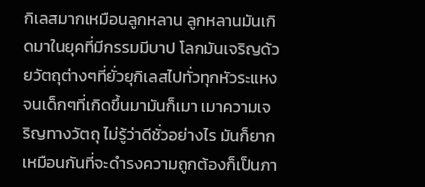กิเลสมากเหมือนลูกหลาน ลูกหลานมันเกิดมาในยุคที่มีกรรมมีบาป โลกมันเจริญด้วยวัตถุต่างๆที่ยั่วยุกิเลสไปทั่วทุกหัวระแหง จนเด็กๆที่เกิดขึ้นมามันก็เมา เมาความเจริญทางวัตถุ ไม่รู้ว่าดีชั่วอย่างไร มันก็ยากเหมือนกันที่จะดำรงความถูกต้องก็เป็นภา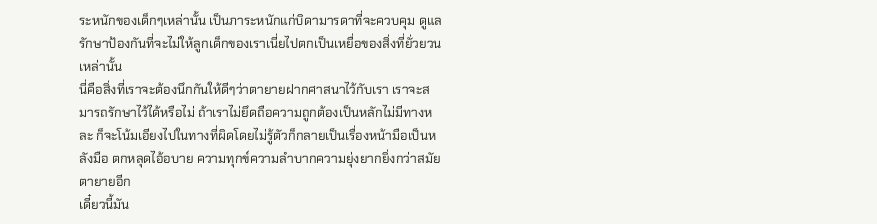ระหนักของเด็กๆเหล่านั้น เป็นภาระหนักแก่บิดามารดาที่จะควบคุม ดูแลรักษาป้องกันที่จะไม่ให้ลูกเด็กของเราเนี่ยไปตกเป็นเหยื่อของสิ่งที่ยั่วยวนเหล่านั้น
นี่คือสิ่งที่เราจะต้องนึกกันให้ดีๆว่าตายายฝากศาสนาไว้กับเรา เราจะสมารถรักษาไว้ได้หรือไม่ ถ้าเราไม่ยึดถือความถูกต้องเป็นหลักไม่มีทางหละ ก็จะโน้มเอียงไปในทางที่ผิดโดยไม่รู้ตัวก็กลายเป็นเรื่องหน้ามือเป็นหลังมือ ตกหลุดไอ้อบาย ความทุกข์ความลำบากความยุ่งยากยิ่งกว่าสมัยตายายอีก
เดี๋ยวนี้มัน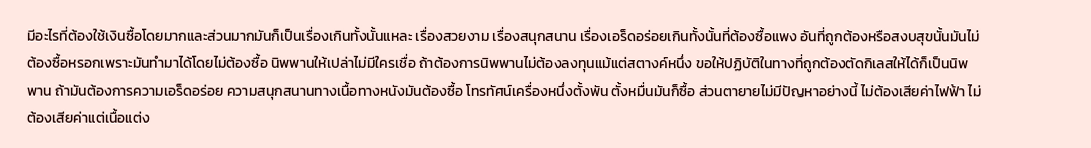มีอะไรที่ต้องใช้เงินซื้อโดยมากและส่วนมากมันก็เป็นเรื่องเกินทั้งนั้นแหละ เรื่องสวยงาม เรื่องสนุกสนาน เรื่องเอร็ดอร่อยเกินทั้งนั้นที่ต้องซื้อแพง อันที่ถูกต้องหรือสงบสุขนั้นมันไม่ต้องซื้อหรอกเพราะมันทำมาได้โดยไม่ต้องซื้อ นิพพานให้เปล่าไม่มีใครเชื่อ ถ้าต้องการนิพพานไม่ต้องลงทุนแม้แต่สตางค์หนึ่ง ขอให้ปฏิบัติในทางที่ถูกต้องตัดกิเลสให้ได้ก็เป็นนิพพาน ถ้ามันต้องการความเอร็ดอร่อย ความสนุกสนานทางเนื้อทางหนังมันต้องซื้อ โทรทัศน์เครื่องหนึ่งตั้งพัน ตั้งหมื่นมันก็ซื้อ ส่วนตายายไม่มีปัญหาอย่างนี้ ไม่ต้องเสียค่าไฟฟ้า ไม่ต้องเสียค่าแต่เนื้อแต่ง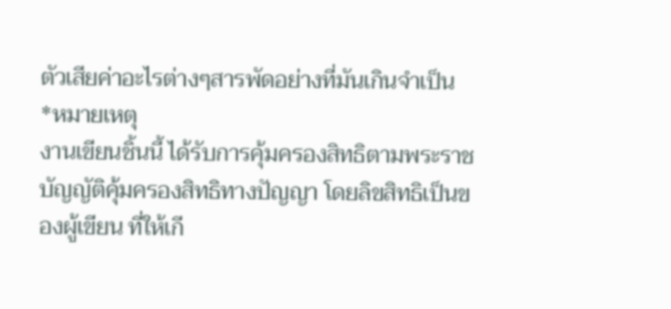ตัวเสียค่าอะไรต่างๆสารพัดอย่างที่มันเกินจำเป็น
*หมายเหตุ
งานเขียนชิ้นนี้ ได้รับการคุ้มครองสิทธิตามพระราชบัญญัติคุ้มครองสิทธิทางปัญญา โดยลิขสิทธิเป็นของผู้เขียน ที่ให้เกี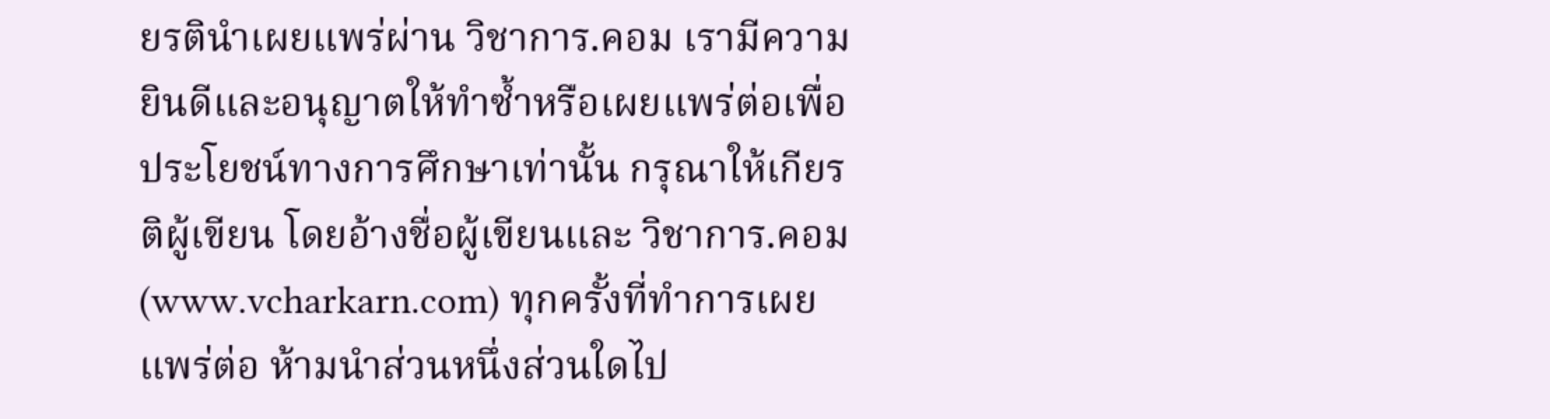ยรตินำเผยแพร่ผ่าน วิชาการ.คอม เรามีความยินดีและอนุญาตให้ทำซ้ำหรือเผยแพร่ต่อเพื่อประโยชน์ทางการศึกษาเท่านั้น กรุณาให้เกียรติผู้เขียน โดยอ้างชื่อผู้เขียนและ วิชาการ.คอม (www.vcharkarn.com) ทุกครั้งที่ทำการเผยแพร่ต่อ ห้ามนำส่วนหนึ่งส่วนใดไป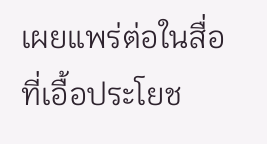เผยแพร่ต่อในสื่อที่เอื้อประโยช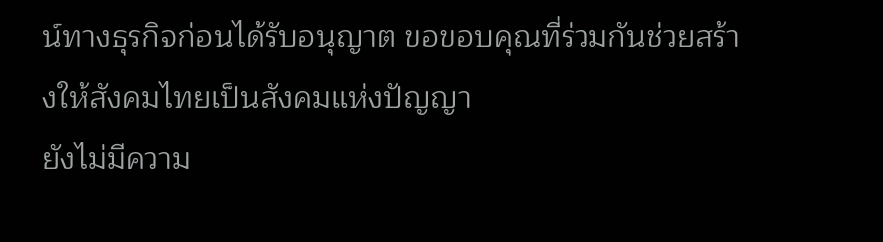น์ทางธุรกิจก่อนได้รับอนุญาต ขอขอบคุณที่ร่วมกันช่วยสร้างให้สังคมไทยเป็นสังคมแห่งปัญญา
ยังไม่มีความ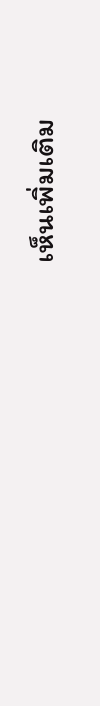เห็นเพิ่มเติม